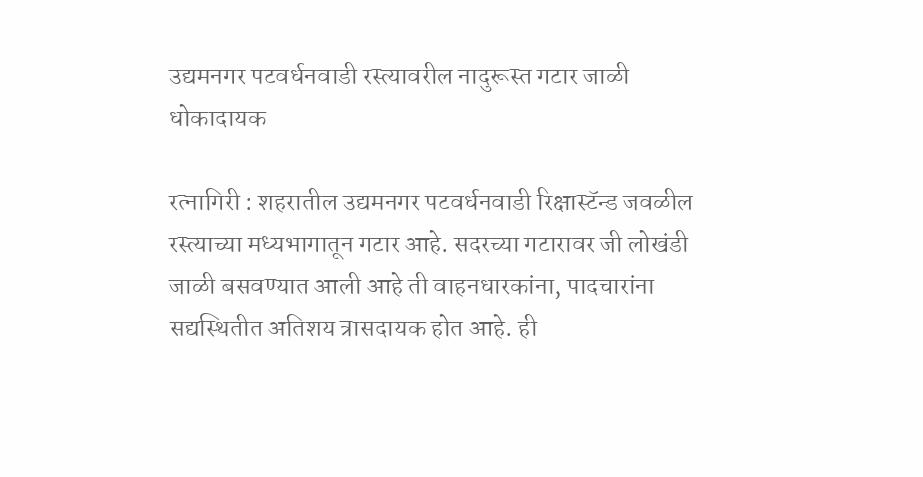उद्यमनगर पटवर्धनवाडी रस्त्यावरील नादुरूस्त गटार जाळी धोकादायक

रत्नागिरी : शहरातील उद्यमनगर पटवर्धनवाडी रिक्षास्टॅन्ड जवळील रस्त्याच्या मध्यभागातून गटार आहे. सदरच्या गटारावर जी लोखंडी जाळी बसवण्यात आली आहे ती वाहनधारकांना, पादचारांना सद्यस्थितीत अतिशय त्रासदायक होत आहे. ही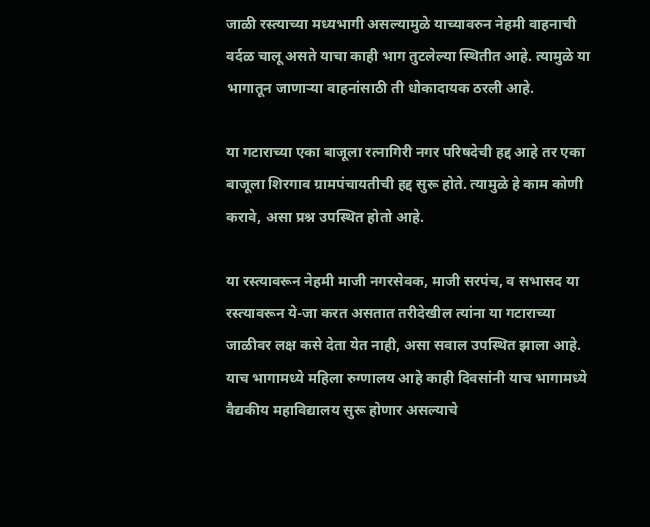जाळी रस्त्याच्या मध्यभागी असल्यामुळे याच्यावरुन नेहमी वाहनाची वर्दळ चालू असते याचा काही भाग तुटलेल्या स्थितीत आहे. त्यामुळे या भागातून जाणार्‍या वाहनांसाठी ती धोकादायक ठरली आहे.

या गटाराच्या एका बाजूला रत्नागिरी नगर परिषदेची हद्द आहे तर एका बाजूला शिरगाव ग्रामपंचायतीची हद्द सुरू होते. त्यामुळे हे काम कोणी करावे, असा प्रश्न उपस्थित होतो आहे.

या रस्त्यावरून नेहमी माजी नगरसेवक, माजी सरपंच, व सभासद या रस्त्यावरून ये-जा करत असतात तरीदेखील त्यांना या गटाराच्या जाळीवर लक्ष कसे देता येत नाही, असा सवाल उपस्थित झाला आहे. याच भागामध्ये महिला रुग्णालय आहे काही दिवसांनी याच भागामध्ये वैद्यकीय महाविद्यालय सुरू होणार असल्याचे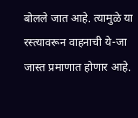बोलले जात आहे. त्यामुळे या रस्त्यावरून वाहनाची ये-जा जास्त प्रमाणात होणार आहे.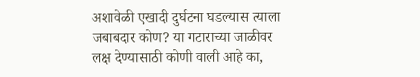अशावेळी एखादी दुर्घटना घडल्यास त्याला जबाबदार कोण? या गटाराच्या जाळीवर लक्ष देण्यासाठी कोणी वाली आहे का,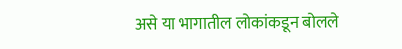असे या भागातील लोकांकडून बोलले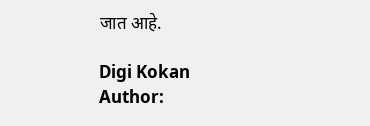जात आहे.

Digi Kokan
Author: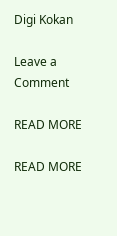Digi Kokan

Leave a Comment

READ MORE

READ MORE